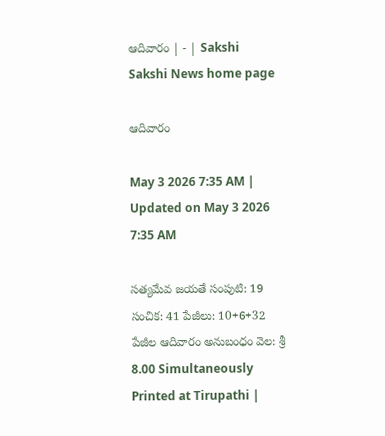ఆదివారం | - | Sakshi
Sakshi News home page

ఆదివారం

May 3 2026 7:35 AM | Updated on May 3 2026 7:35 AM

సత్యమేవ జయతే సంపుటి: 19 సంచిక: 41 పేజీలు: 10+6+32 పేజీల ఆదివారం అనుబంధం వెల: శ్రీ 8.00 Simultaneously Printed at Tirupathi |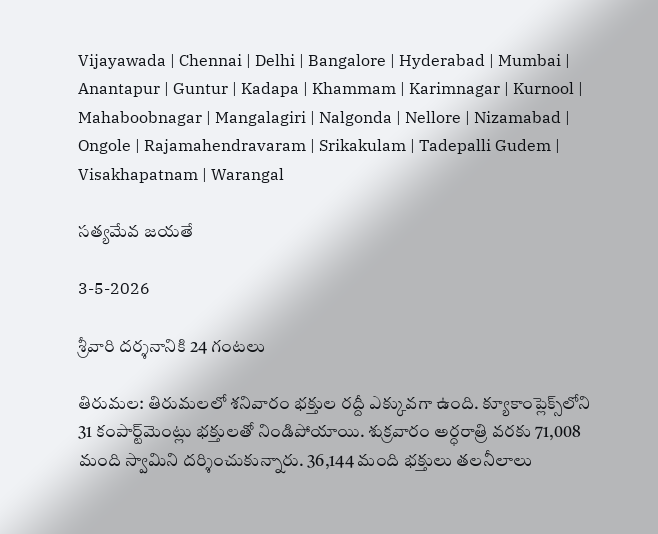Vijayawada | Chennai | Delhi | Bangalore | Hyderabad | Mumbai | Anantapur | Guntur | Kadapa | Khammam | Karimnagar | Kurnool | Mahaboobnagar | Mangalagiri | Nalgonda | Nellore | Nizamabad | Ongole | Rajamahendravaram | Srikakulam | Tadepalli Gudem | Visakhapatnam | Warangal

సత్యమేవ జయతే

3-5-2026

శ్రీవారి దర్శనానికి 24 గంటలు

తిరుమల: తిరుమలలో శనివారం భక్తుల రద్దీ ఎక్కువగా ఉంది. క్యూకాంప్లెక్స్‌లోని 31 కంపార్ట్‌మెంట్లు భక్తులతో నిండిపోయాయి. శుక్రవారం అర్ధరాత్రి వరకు 71,008 మంది స్వామిని దర్శించుకున్నారు. 36,144 మంది భక్తులు తలనీలాలు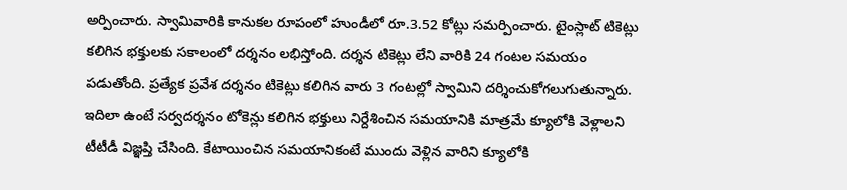అర్పించారు. స్వామివారికి కానుకల రూపంలో హుండీలో రూ.3.52 కోట్లు సమర్పించారు. టైంస్లాట్‌ టికెట్లు కలిగిన భక్తులకు సకాలంలో దర్శనం లభిస్తోంది. దర్శన టికెట్లు లేని వారికి 24 గంటల సమయం పడుతోంది. ప్రత్యేక ప్రవేశ దర్శనం టికెట్లు కలిగిన వారు 3 గంటల్లో స్వామిని దర్శించుకోగలుగుతున్నారు. ఇదిలా ఉంటే సర్వదర్శనం టోకెన్లు కలిగిన భక్తులు నిర్దేశించిన సమయానికి మాత్రమే క్యూలోకి వెళ్లాలని టీటీడీ విజ్ఞప్తి చేసింది. కేటాయించిన సమయానికంటే ముందు వెళ్లిన వారిని క్యూలోకి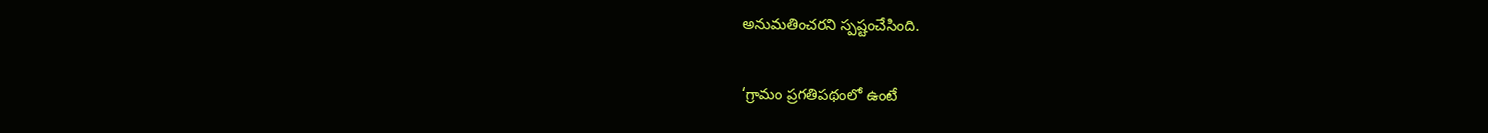అనుమతించరని స్పష్టంచేసింది.

‘గ్రామం ప్రగతిపథంలో ఉంటే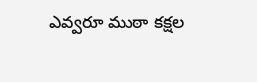ఎవ్వరూ ముఠా కక్షల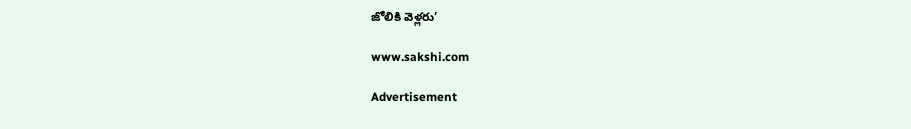జోలికి వెళ్లరు’

www.sakshi.com

Advertisement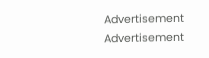Advertisement
Advertisement